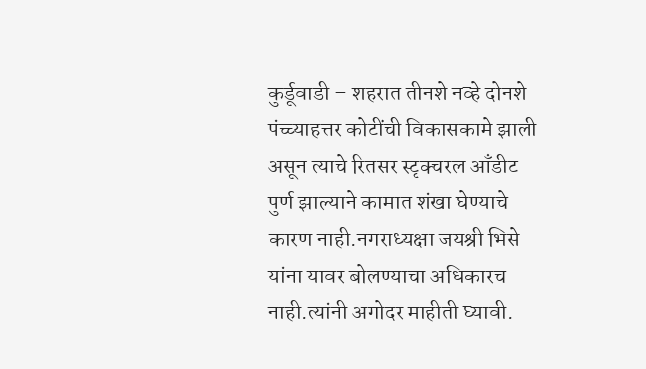कुर्डूवाडी – शहरात तीनशे नव्हे दोनशे पंच्च्याहत्तर कोटींची विकासकामे झाली असून त्याचे रितसर स्टृक्चरल आँडीट पुर्ण झाल्याने कामात शंखा घेण्याचे कारण नाही.नगराध्यक्षा जयश्री भिसे यांना यावर बोलण्याचा अधिकारच नाही.त्यांनी अगोदर माहीती घ्यावी.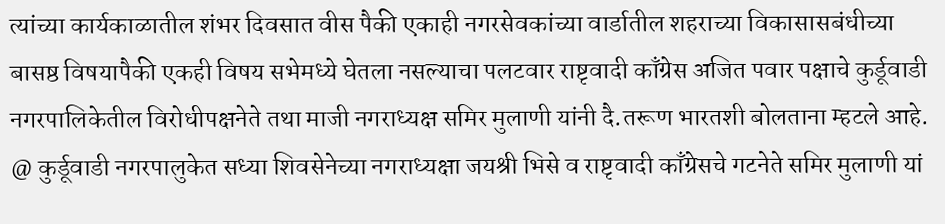त्यांच्या कार्यकाळातील शंभर दिवसात वीस पैकी एकाही नगरसेवकांच्या वार्डातील शहराच्या विकासासबंधीच्या बासष्ठ विषयापैकी एकही विषय सभेमध्ये घेतला नसल्याचा पलटवार राष्टृवादी काँग्रेस अजित पवार पक्षाचे कुर्डूवाडी नगरपालिकेतील विरोधीपक्षनेते तथा माजी नगराध्यक्ष समिर मुलाणी यांनी दै.तरूण भारतशी बोलताना म्हटले आहे.
@ कुर्डूवाडी नगरपालुकेत सध्या शिवसेनेच्या नगराध्यक्षा जयश्री भिसे व राष्टृवादी काँग्रेसचे गटनेते समिर मुलाणी यां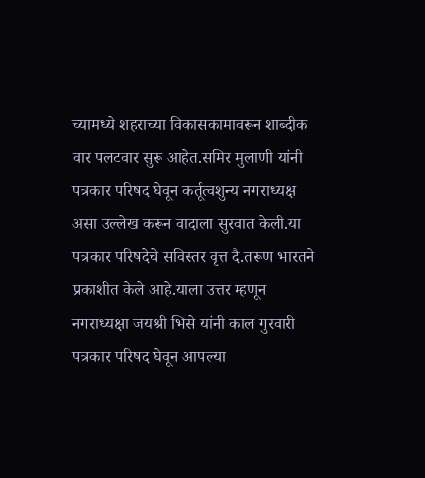च्यामध्ये शहराच्या विकासकामावरून शाब्दीक वार पलटवार सुरू आहेत.समिर मुलाणी यांनी पत्रकार परिषद घेवून कर्तूत्वशुन्य नगराध्यक्ष असा उल्लेख करून वादाला सुरवात केली.या पत्रकार परिषदेचे सविस्तर वृत्त दै.तरूण भारतने प्रकाशीत केले आहे.याला उत्तर म्हणून नगराध्यक्षा जयश्री भिसे यांनी काल गुरवारी पत्रकार परिषद घेवून आपल्या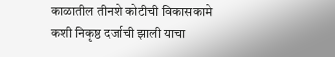काळातील तीनशे कोटीची विकासकामे कशी निकृष्ठ दर्जाची झाली याचा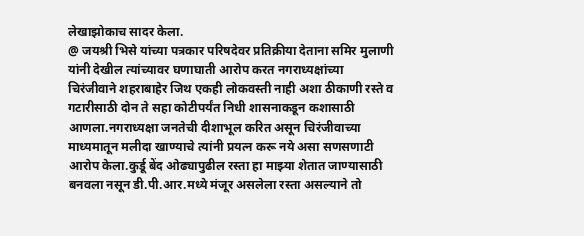लेखाझोकाच सादर केला.
@ जयश्री भिसे यांच्या पत्रकार परिषदेवर प्रतिक्रीया देताना समिर मुलाणी यांनी देखील त्यांच्यावर घणाघाती आरोप करत नगराध्यक्षांच्या चिरंजीवाने शहराबाहेर जिथ एकही लोकवस्ती नाही अशा ठीकाणी रस्ते व गटारीसाठी दोन ते सहा कोटीपर्यंत निधी शासनाकडून कशासाठी आणला.नगराध्यक्षा जनतेची दीशाभूल करित असून चिरंजीवाच्या माध्यमातून मलीदा खाण्याचे त्यांनी प्रयत्न करू नये असा सणसणाटी आरोप केला.कुर्डू बेंद ओढ्यापुढील रस्ता हा माझ्या शेतात जाण्यासाठी बनवला नसून डी.पी.आर.मध्ये मंजूर असलेला रस्ता असल्याने तो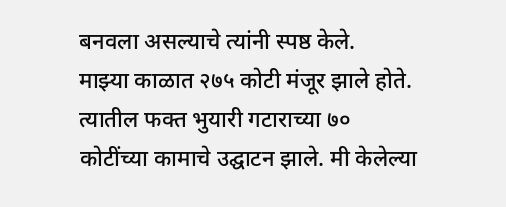बनवला असल्याचे त्यांनी स्पष्ठ केले.
माझ्या काळात २७५ कोटी मंजूर झाले होते. त्यातील फक्त भुयारी गटाराच्या ७० कोटींच्या कामाचे उद्घाटन झाले. मी केलेल्या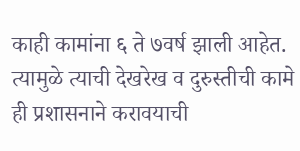काही कामांना ६ ते ७वर्ष झाली आहेत. त्यामुळे त्याची देखरेख व दुरुस्तीची कामे ही प्रशासनाने करावयाची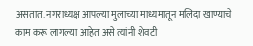असतात. नगराध्यक्ष आपल्या मुलाच्या माध्यमातून मलिदा खाण्याचे काम करू लागल्या आहेत असे त्यांनी शेवटी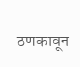ठणकावून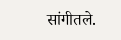सांगीतले.